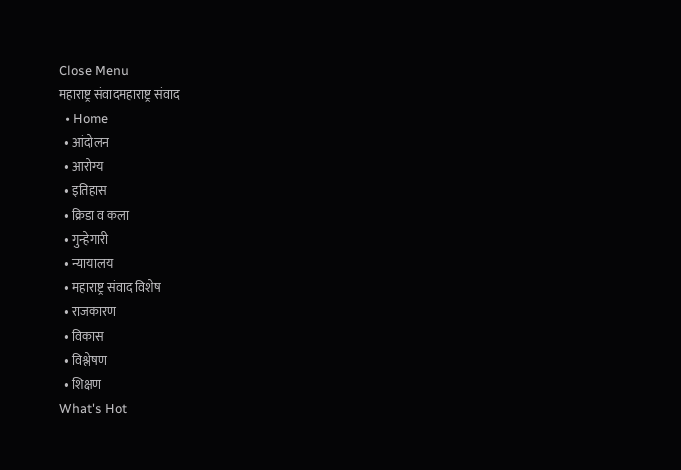Close Menu
महाराष्ट्र संवादमहाराष्ट्र संवाद
  • Home
  • आंदोलन
  • आरोग्य
  • इतिहास
  • क्रिडा व कला
  • गुन्हेगारी
  • न्यायालय
  • महाराष्ट्र संवाद विशेष
  • राजकारण
  • विकास
  • विश्लेषण
  • शिक्षण
What's Hot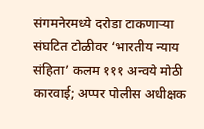संगमनेरमध्ये दरोडा टाकणाऱ्या संघटित टोळीवर ‘भारतीय न्याय संहिता’ कलम १११ अन्वये मोठी कारवाई; अप्पर पोलीस अधीक्षक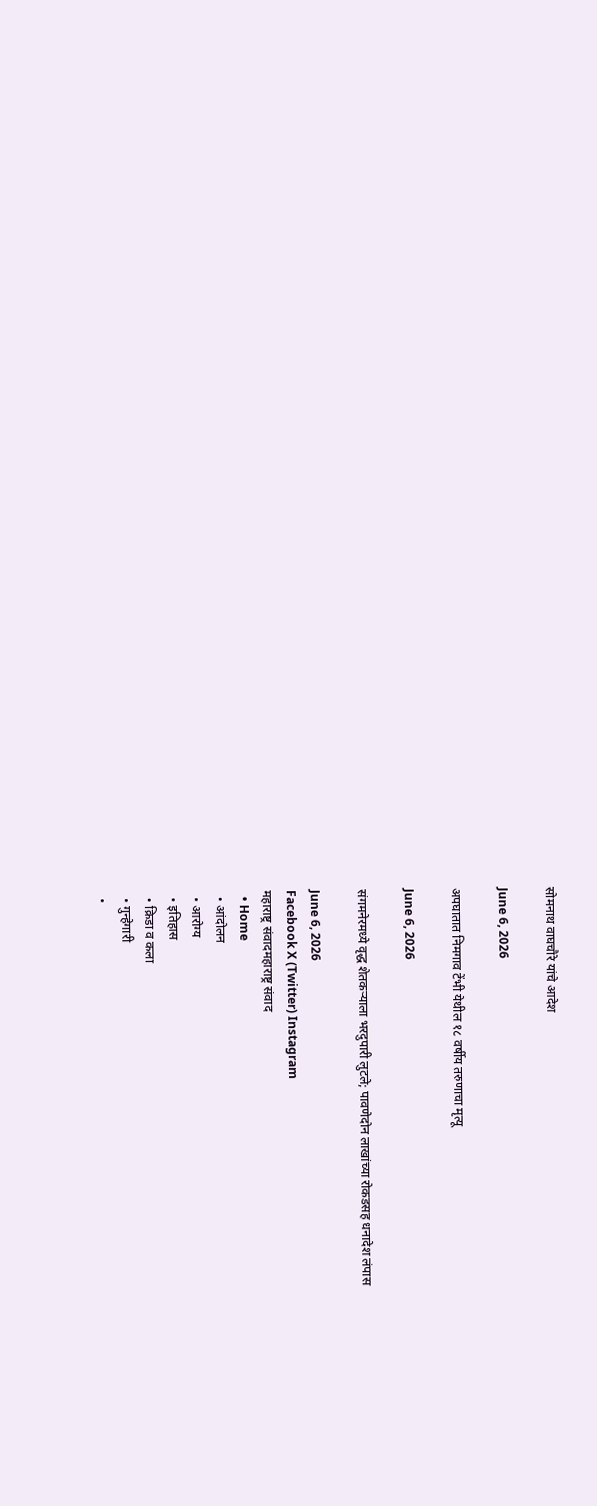सोमनाथ वाघचौरे यांचे आदेश

June 6, 2026

अपघातात निमगाव टेंभी येथील १८ वर्षीय तरुणाचा मृत्यू

June 6, 2026

संगमनेरमध्ये वृद्ध शेतकऱ्याला भरदुपारी लुटले; पावणेदोन लाखांच्या रोकडसह धनादेश लंपास

June 6, 2026
Facebook X (Twitter) Instagram
महाराष्ट्र संवादमहाराष्ट्र संवाद
  • Home
  • आंदोलन
  • आरोग्य
  • इतिहास
  • क्रिडा व कला
  • गुन्हेगारी
  •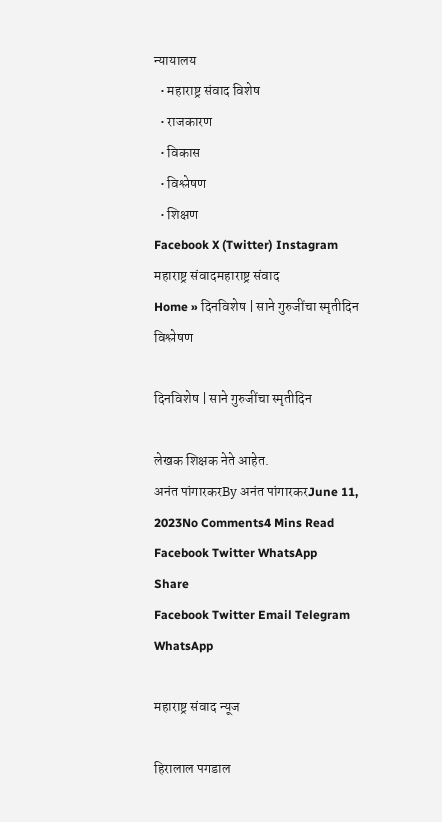न्यायालय
  • महाराष्ट्र संवाद विशेष
  • राजकारण
  • विकास
  • विश्लेषण
  • शिक्षण
Facebook X (Twitter) Instagram
महाराष्ट्र संवादमहाराष्ट्र संवाद
Home » दिनविशेष | साने गुरुजींचा स्मृतीदिन
विश्लेषण

दिनविशेष | साने गुरुजींचा स्मृतीदिन

लेखक शिक्षक नेते आहेत.
अनंत पांगारकरBy अनंत पांगारकरJune 11, 2023No Comments4 Mins Read
Facebook Twitter WhatsApp
Share
Facebook Twitter Email Telegram WhatsApp

महाराष्ट्र संवाद न्यूज

हिरालाल पगडाल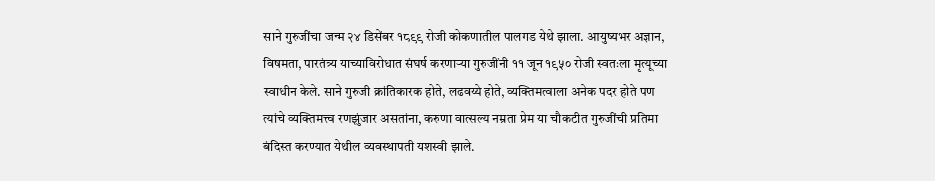साने गुरुजींचा जन्म २४ डिसेंबर १८९९ रोजी कोकणातील पालगड येथे झाला. आयुष्यभर अज्ञान, विषमता, पारतंत्र्य याच्याविरोधात संघर्ष करणाऱ्या गुरुजींनी ११ जून १९५० रोजी स्वतःला मृत्यूच्या स्वाधीन केले. साने गुरुजी क्रांतिकारक होते, लढवय्ये होते, व्यक्तिमत्वाला अनेक पदर होते पण त्यांचे व्यक्तिमत्त्व रणझुंजार असतांना, करुणा वात्सल्य नम्रता प्रेम या चौकटीत गुरुजींची प्रतिमा बंदिस्त करण्यात येथील व्यवस्थापती यशस्वी झाले.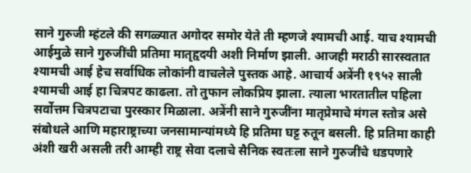साने गुरुजी म्हंटले की सगळ्यात अगोदर समोर येते ती म्हणजे श्यामची आई. याच श्यामची आईमुळे साने गुरुजींची प्रतिमा मातृहृदयी अशी निर्माण झाली. आजही मराठी सारस्वतात श्यामची आई हेच सर्वाधिक लोकांनी वाचलेले पुस्तक आहे. आचार्य अत्रेंनी १९५२ साली श्यामची आई हा चित्रपट काढला. तो तुफान लोकप्रिय झाला. त्याला भारतातील पहिला सर्वोत्तम चित्रपटाचा पुरस्कार मिळाला. अत्रेंनी साने गुरुजींना मातृप्रेमाचे मंगल स्तोत्र असे संबोधले आणि महाराष्ट्राच्या जनसामान्यांमध्ये हि प्रतिमा घट्ट रुतून बसली. हि प्रतिमा काही अंशी खरी असली तरी आम्ही राष्ट्र सेवा दलाचे सैनिक स्वतःला साने गुरुजींचे धडपणारे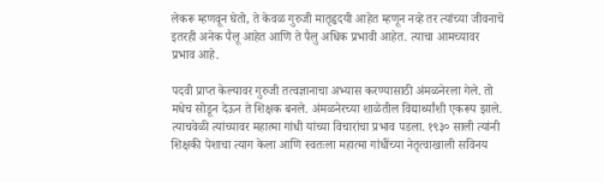लेकरू म्हणवून घेतो, ते केवळ गुरुजी मातृहृदयी आहेत म्हणून नव्हे तर त्यांच्या जीवनाचे इतरही अनेक पैलू आहेत आणि ते पैलु अधिक प्रभावी आहेत. त्याचा आमच्यावर प्रभाव आहे.

पदवी प्राप्त केल्यावर गुरुजी तत्वज्ञानाचा अभ्यास करण्यासाठी अंमळनेरला गेले. तो मधेच सोडून देऊन ते शिक्षक बनले. अंमळनेरच्या शाळेतील विद्यार्थ्यांशी एकरूप झाले. त्याचवेळी त्यांच्यावर महात्मा गांधी यांच्या विचारांचा प्रभाव पडला. १९३० साली त्यांनी शिक्षकी पेशाचा त्याग केला आणि स्वतःला महात्मा गांधींच्या नेतृत्वाखाली सविनय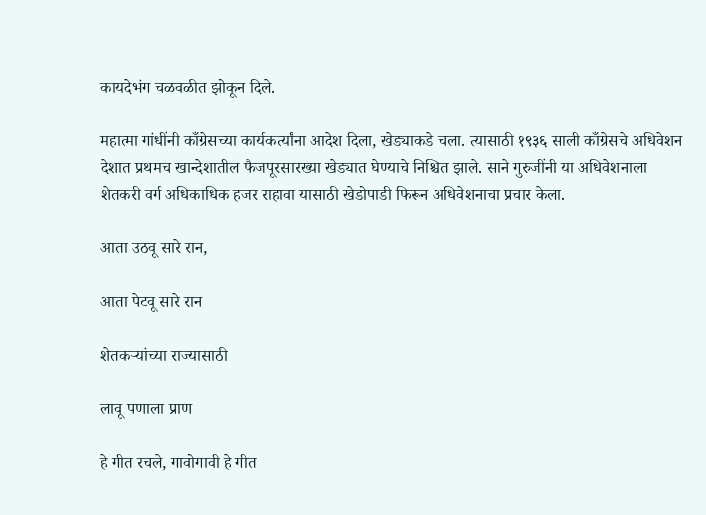कायदेभंग चळवळीत झोकून दिले.

महात्मा गांधींनी काँग्रेसच्या कार्यकर्त्यांना आदेश दिला, खेड्याकडे चला. त्यासाठी १९३६ साली काँग्रेसचे अधिवेशन देशात प्रथमच खान्देशातील फैजपूरसारख्या खेड्यात घेण्याचे निश्चित झाले. साने गुरुजींनी या अधिवेशनाला शेतकरी वर्ग अधिकाधिक हजर राहावा यासाठी खेडोपाडी फिरून अधिवेशनाचा प्रचार केला.

आता उठवू सारे रान,

आता पेटवू सारे रान

शेतकऱ्यांच्या राज्यासाठी

लावू पणाला प्राण

हे गीत रचले, गावोगावी हे गीत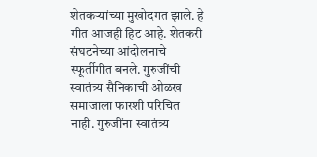शेतकऱ्यांच्या मुखोदगत झाले. हे गीत आजही हिट आहे. शेतकरी संघटनेच्या आंदोलनाचे स्फूर्तीगीत बनले. गुरुजींची स्वातंत्र्य सैनिकाची ओळख समाजाला फारशी परिचित नाही. गुरुजींना स्वातंत्र्य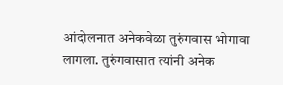आंदोलनात अनेकवेळा तुरुंगवास भोगावा लागला. तुरुंगवासात त्यांनी अनेक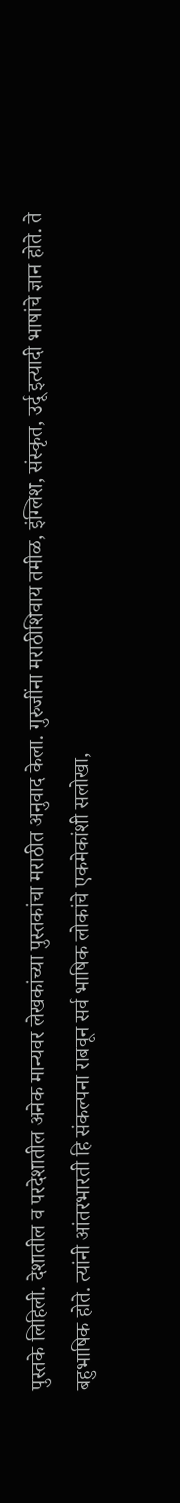पुस्तके लिहिली. देशातील व परदेशातील अनेक मान्यवर लेखकांच्या पुस्तकांचा मराठीत अनुवाद केला. गुरुजींना मराठीशिवाय तमीळ, इंग्लिश, संस्कृत, उर्दू इत्यादी भाषांचे ज्ञान होते. ते बहुभाषिक होते. त्यांनी आंतरभारती हि संकल्पना राबवून सर्व भाषिक लोकांचे एकमेकांशी सलोखा,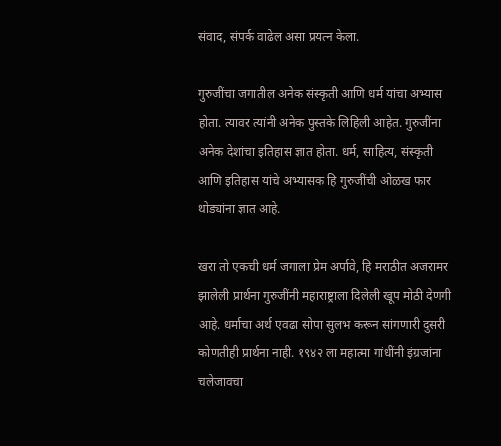संवाद, संपर्क वाढेल असा प्रयत्न केला.

गुरुजींचा जगातील अनेक संस्कृती आणि धर्म यांचा अभ्यास होता. त्यावर त्यांनी अनेक पुस्तके लिहिली आहेत. गुरुजींना अनेक देशांचा इतिहास ज्ञात होता. धर्म, साहित्य, संस्कृती आणि इतिहास यांचे अभ्यासक हि गुरुजींची ओळख फार थोड्यांना ज्ञात आहे.

खरा तो एकची धर्म जगाला प्रेम अर्पावे, हि मराठीत अजरामर झालेली प्रार्थना गुरुजींनी महाराष्ट्राला दिलेली खूप मोठी देणगी आहे. धर्माचा अर्थ एवढा सोपा सुलभ करून सांगणारी दुसरी कोणतीही प्रार्थना नाही. १९४२ ला महात्मा गांधींनी इंग्रजांना चलेजावचा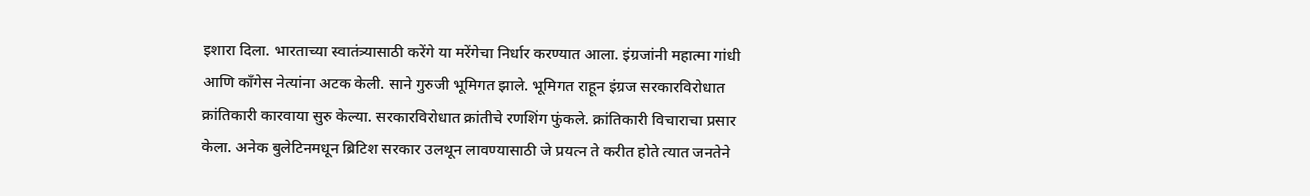इशारा दिला. भारताच्या स्वातंत्र्यासाठी करेंगे या मरेंगेचा निर्धार करण्यात आला. इंग्रजांनी महात्मा गांधी आणि काँगेस नेत्यांना अटक केली. साने गुरुजी भूमिगत झाले. भूमिगत राहून इंग्रज सरकारविरोधात क्रांतिकारी कारवाया सुरु केल्या. सरकारविरोधात क्रांतीचे रणशिंग फुंकले. क्रांतिकारी विचाराचा प्रसार केला. अनेक बुलेटिनमधून ब्रिटिश सरकार उलथून लावण्यासाठी जे प्रयत्न ते करीत होते त्यात जनतेने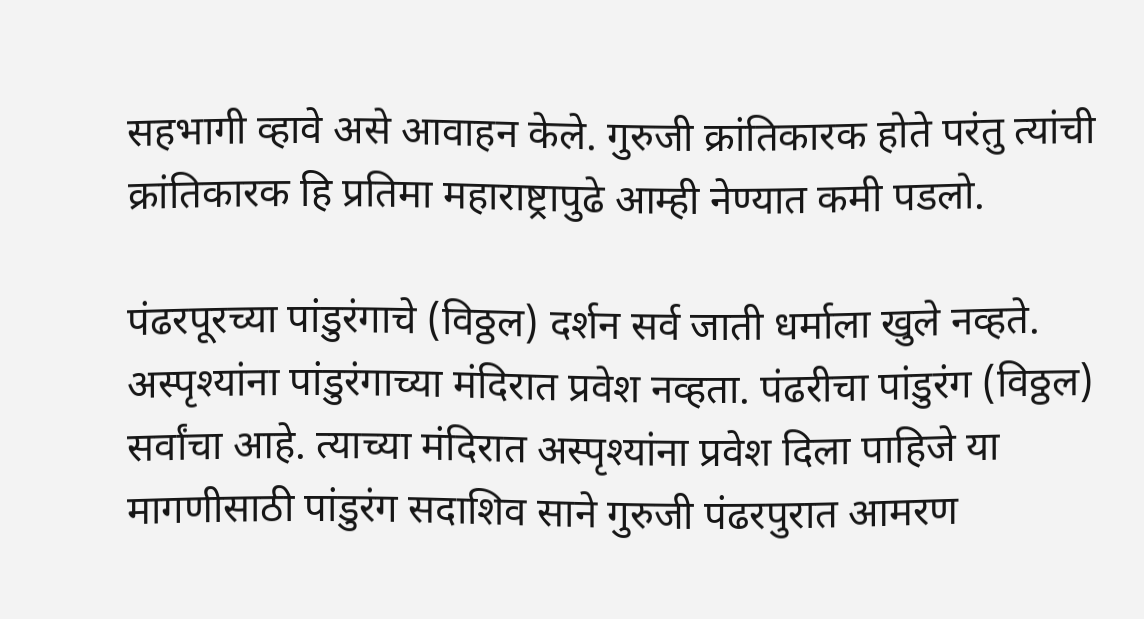सहभागी व्हावे असे आवाहन केले. गुरुजी क्रांतिकारक होते परंतु त्यांची क्रांतिकारक हि प्रतिमा महाराष्ट्रापुढे आम्ही नेण्यात कमी पडलो.

पंढरपूरच्या पांडुरंगाचे (विठ्ठल) दर्शन सर्व जाती धर्माला खुले नव्हते. अस्पृश्यांना पांडुरंगाच्या मंदिरात प्रवेश नव्हता. पंढरीचा पांडुरंग (विठ्ठल) सर्वांचा आहे. त्याच्या मंदिरात अस्पृश्यांना प्रवेश दिला पाहिजे या मागणीसाठी पांडुरंग सदाशिव साने गुरुजी पंढरपुरात आमरण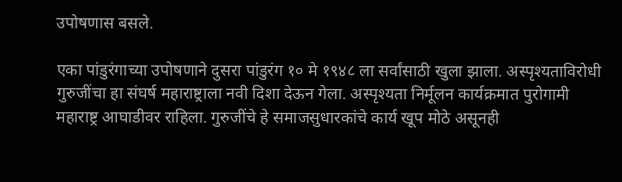उपोषणास बसले.

एका पांडुरंगाच्या उपोषणाने दुसरा पांडुरंग १० मे १९४८ ला सर्वांसाठी खुला झाला. अस्पृश्यताविरोधी गुरुजींचा हा संघर्ष महाराष्ट्राला नवी दिशा देऊन गेला. अस्पृश्यता निर्मूलन कार्यक्रमात पुरोगामी महाराष्ट्र आघाडीवर राहिला. गुरुजींचे हे समाजसुधारकांचे कार्य खूप मोठे असूनही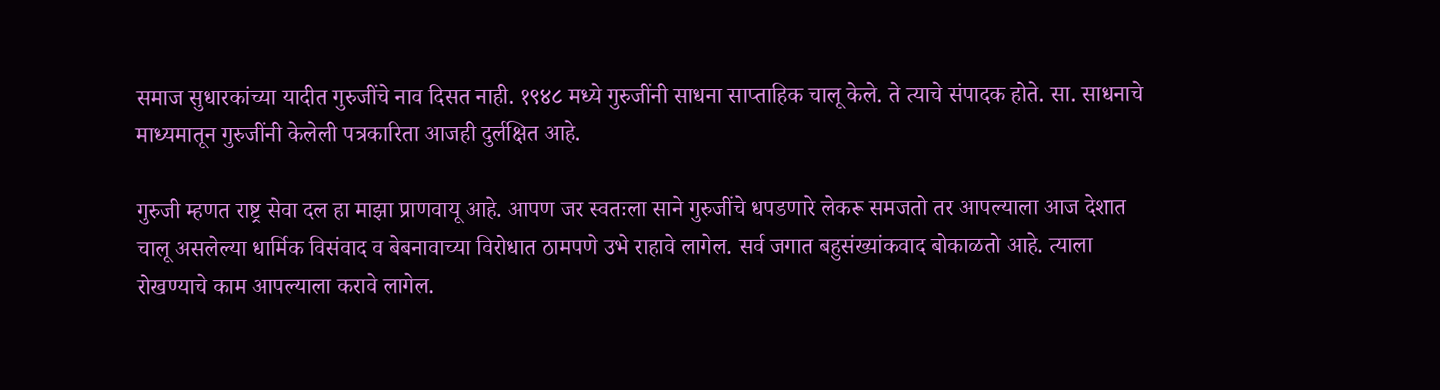समाज सुधारकांच्या यादीत गुरुजींचे नाव दिसत नाही. १९४८ मध्ये गुरुजींनी साधना साप्ताहिक चालू केले. ते त्याचे संपादक होते. सा. साधनाचे माध्यमातून गुरुजींनी केलेली पत्रकारिता आजही दुर्लक्षित आहे.

गुरुजी म्हणत राष्ट्र सेवा दल हा माझा प्राणवायू आहे. आपण जर स्वतःला साने गुरुजींचे धपडणारे लेकरू समजतो तर आपल्याला आज देशात चालू असलेल्या धार्मिक विसंवाद व बेबनावाच्या विरोधात ठामपणे उभे राहावे लागेल. सर्व जगात बहुसंख्यांकवाद बोकाळतो आहे. त्याला रोखण्याचे काम आपल्याला करावे लागेल.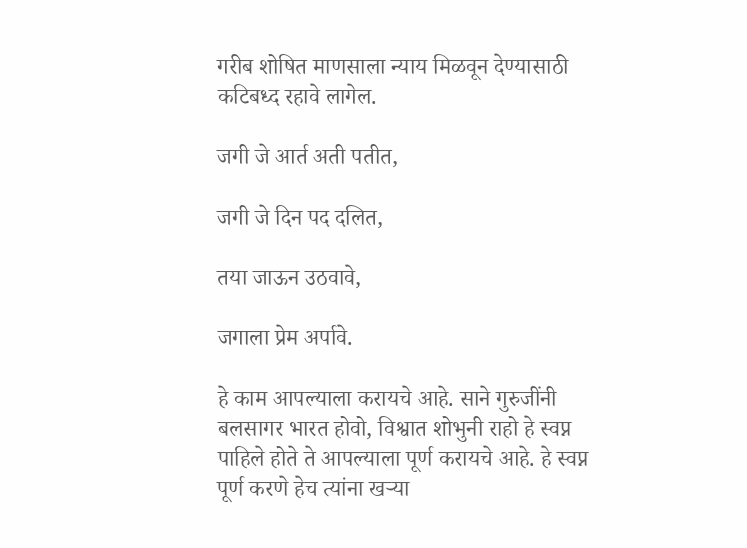गरीब शोषित माणसाला न्याय मिळवून देण्यासाठी कटिबध्द रहावे लागेल.

जगी जे आर्त अती पतीत,

जगी जे दिन पद दलित,

तया जाऊन उठवावे,

जगाला प्रेम अर्पावे.

हे काम आपल्याला करायचे आहे. साने गुरुजींनी बलसागर भारत होवो, विश्वात शोभुनी राहो हे स्वप्न पाहिले होते ते आपल्याला पूर्ण करायचे आहे. हे स्वप्न पूर्ण करणे हेच त्यांना खऱ्या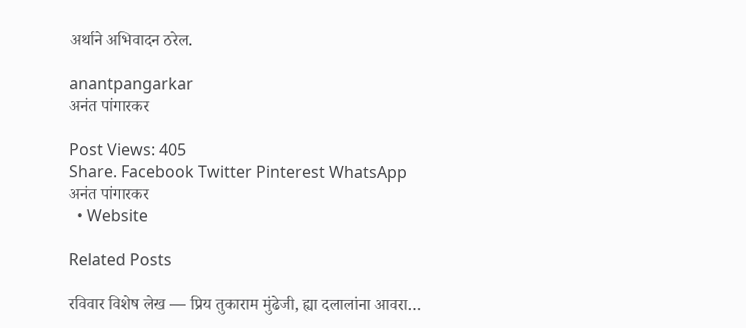अर्थाने अभिवादन ठरेल.

anantpangarkar
अनंत पांगारकर

Post Views: 405
Share. Facebook Twitter Pinterest WhatsApp
अनंत पांगारकर
  • Website

Related Posts

रविवार विशेष लेख — प्रिय तुकाराम मुंढेजी, ह्या दलालांना आवरा…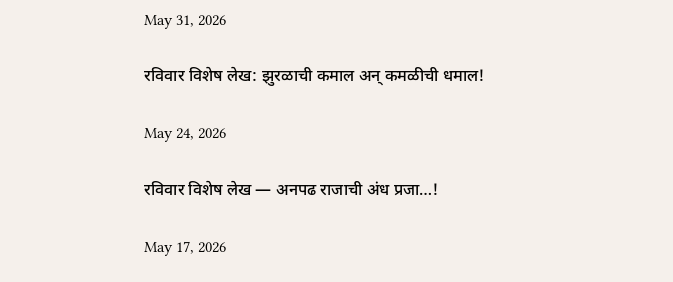May 31, 2026

रविवार विशेष लेख: झुरळाची कमाल अन् कमळीची धमाल!

May 24, 2026

रविवार विशेष लेख — अनपढ राजाची अंध प्रजा…!

May 17, 2026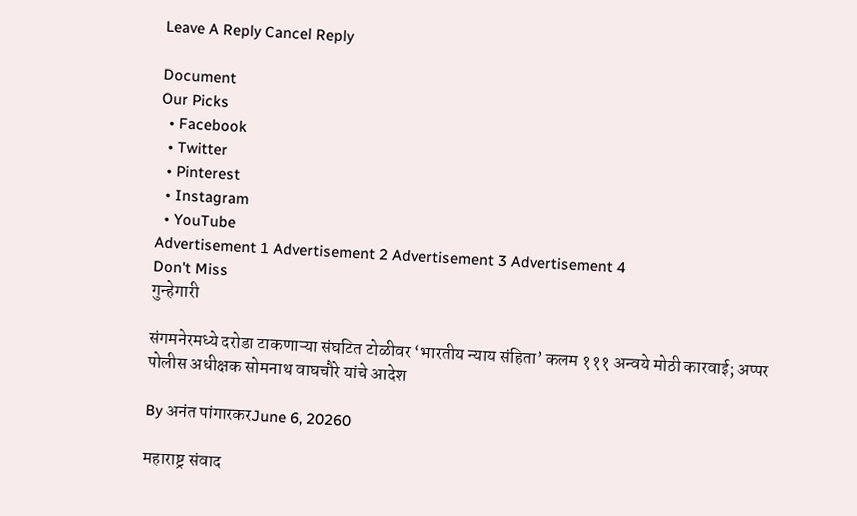Leave A Reply Cancel Reply

Document
Our Picks
  • Facebook
  • Twitter
  • Pinterest
  • Instagram
  • YouTube
Advertisement 1 Advertisement 2 Advertisement 3 Advertisement 4
Don't Miss
गुन्हेगारी

संगमनेरमध्ये दरोडा टाकणाऱ्या संघटित टोळीवर ‘भारतीय न्याय संहिता’ कलम १११ अन्वये मोठी कारवाई; अप्पर पोलीस अधीक्षक सोमनाथ वाघचौरे यांचे आदेश

By अनंत पांगारकरJune 6, 20260

महाराष्ट्र संवाद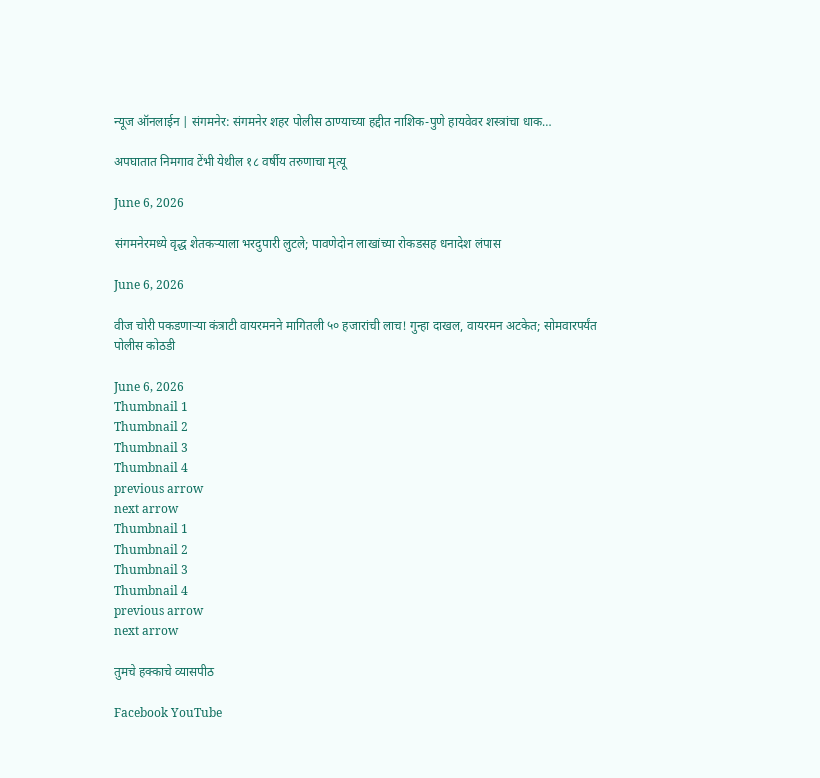न्यूज ऑनलाईन | संगमनेर: संगमनेर शहर पोलीस ठाण्याच्या हद्दीत नाशिक-पुणे हायवेवर शस्त्रांचा धाक…

अपघातात निमगाव टेंभी येथील १८ वर्षीय तरुणाचा मृत्यू

June 6, 2026

संगमनेरमध्ये वृद्ध शेतकऱ्याला भरदुपारी लुटले; पावणेदोन लाखांच्या रोकडसह धनादेश लंपास

June 6, 2026

वीज चोरी पकडणाऱ्या कंत्राटी वायरमनने मागितली ५० हजारांची लाच! गुन्हा दाखल, वायरमन अटकेत; सोमवारपर्यंत पोलीस कोठडी

June 6, 2026
Thumbnail 1
Thumbnail 2
Thumbnail 3
Thumbnail 4
previous arrow
next arrow
Thumbnail 1
Thumbnail 2
Thumbnail 3
Thumbnail 4
previous arrow
next arrow

तुमचे हक्काचे व्यासपीठ

Facebook YouTube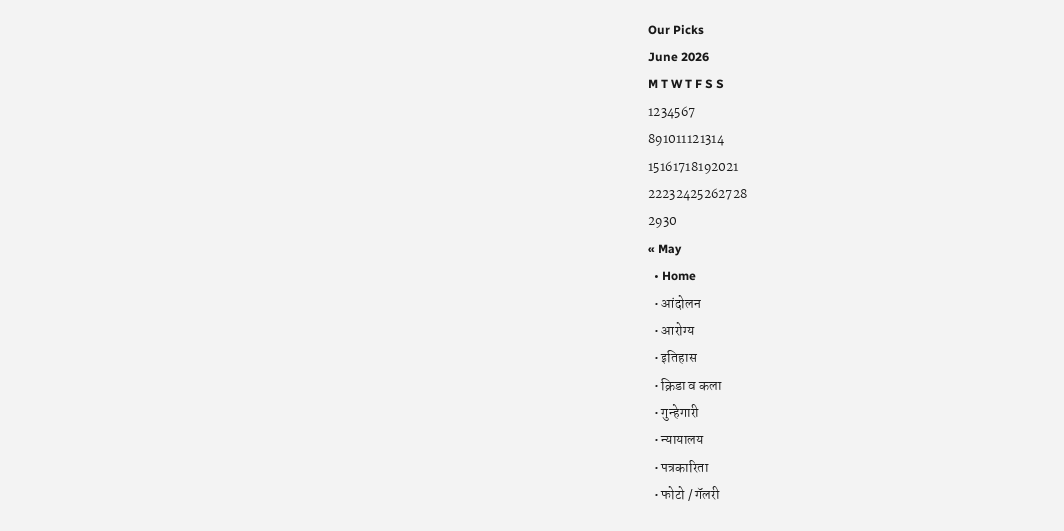Our Picks
June 2026
M T W T F S S
1234567
891011121314
15161718192021
22232425262728
2930
« May
  • Home
  • आंदोलन
  • आरोग्य
  • इतिहास
  • क्रिडा व कला
  • गुन्हेगारी
  • न्यायालय
  • पत्रकारिता
  • फोटो / गॅलरी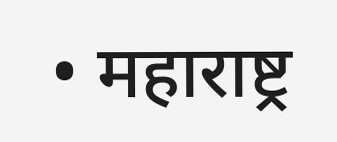• महाराष्ट्र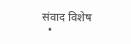संवाद विशेष
  •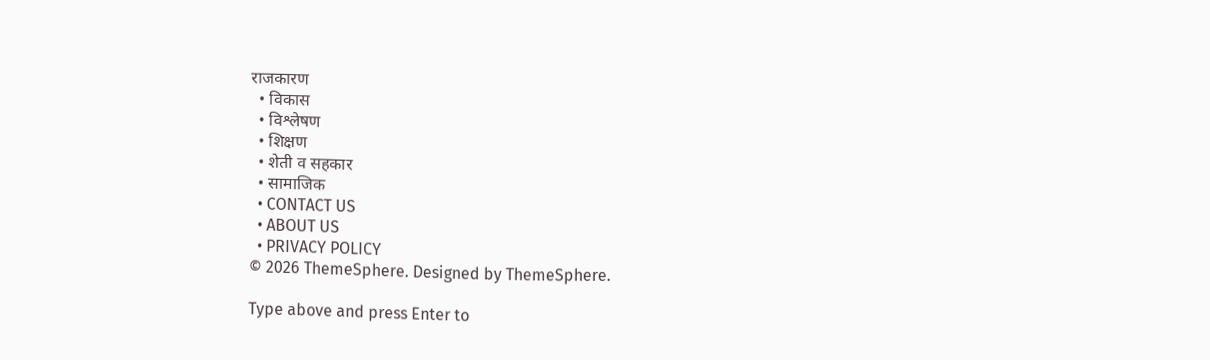राजकारण
  • विकास
  • विश्लेषण
  • शिक्षण
  • शेती व सहकार
  • सामाजिक
  • CONTACT US
  • ABOUT US
  • PRIVACY POLICY
© 2026 ThemeSphere. Designed by ThemeSphere.

Type above and press Enter to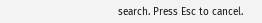search. Press Esc to cancel.